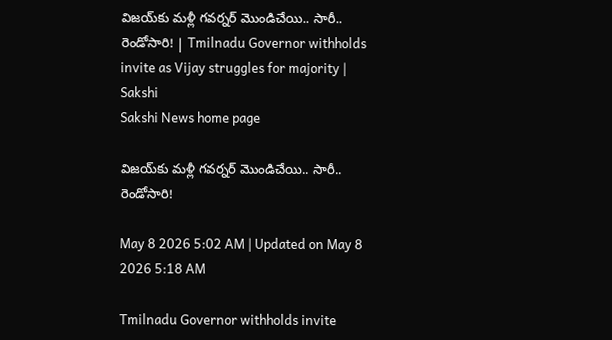విజయ్‌కు మళ్లీ గవర్నర్‌ మొండిచేయి.. సారీ.. రెండోసారి! | Tmilnadu Governor withholds invite as Vijay struggles for majority | Sakshi
Sakshi News home page

విజయ్‌కు మళ్లీ గవర్నర్‌ మొండిచేయి.. సారీ.. రెండోసారి!

May 8 2026 5:02 AM | Updated on May 8 2026 5:18 AM

Tmilnadu Governor withholds invite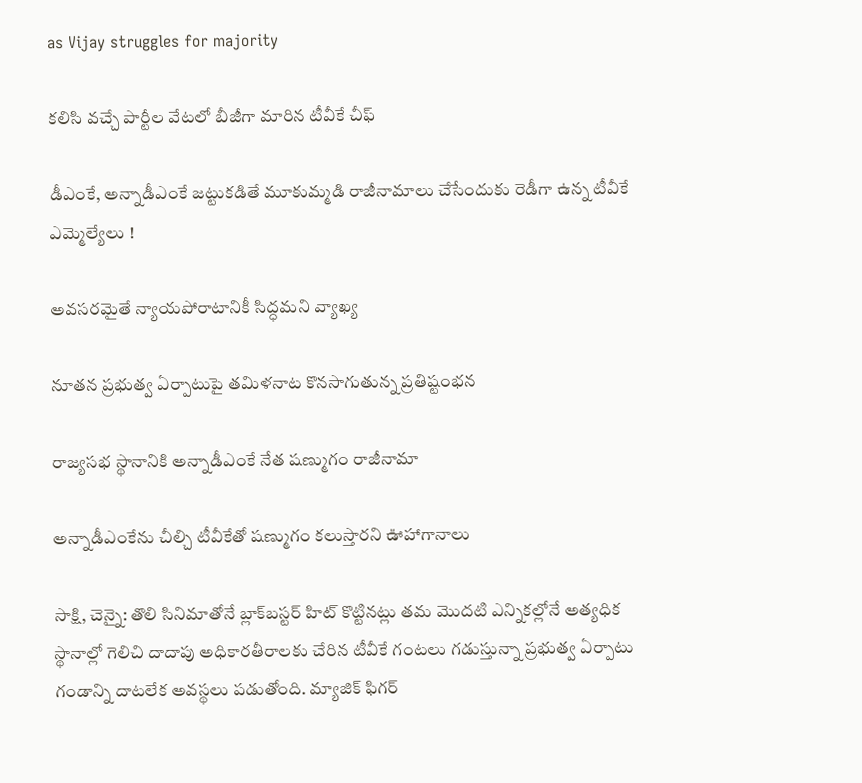as Vijay struggles for majority

కలిసి వచ్చే పార్టీల వేటలో బీజీగా మారిన టీవీకే చీఫ్‌

డీఎంకే, అన్నాడీఎంకే జట్టుకడితే మూకుమ్మడి రాజీనామాలు చేసేందుకు రెడీగా ఉన్న టీవీకే ఎమ్మెల్యేలు !

అవసరమైతే న్యాయపోరాటానికీ సిద్ధమని వ్యాఖ్య

నూతన ప్రభుత్వ ఏర్పాటుపై తమిళనాట కొనసాగుతున్న ప్రతిష్టంభన

రాజ్యసభ స్థానానికి అన్నాడీఎంకే నేత షణ్ముగం రాజీనామా

అన్నాడీఎంకేను చీల్చి టీవీకేతో షణ్ముగం కలుస్తారని ఊహాగానాలు

సాక్షి, చెన్నై: తొలి సినిమాతోనే బ్లాక్‌బస్టర్‌ హిట్‌ కొట్టినట్లు తమ మొదటి ఎన్నికల్లోనే అత్యధిక స్థానాల్లో గెలిచి దాదాపు అధికారతీరాలకు చేరిన టీవీకే గంటలు గడుస్తున్నా ప్రభుత్వ ఏర్పాటు గండాన్ని దాటలేక అవస్థలు పడుతోంది. మ్యాజిక్‌ ఫిగర్‌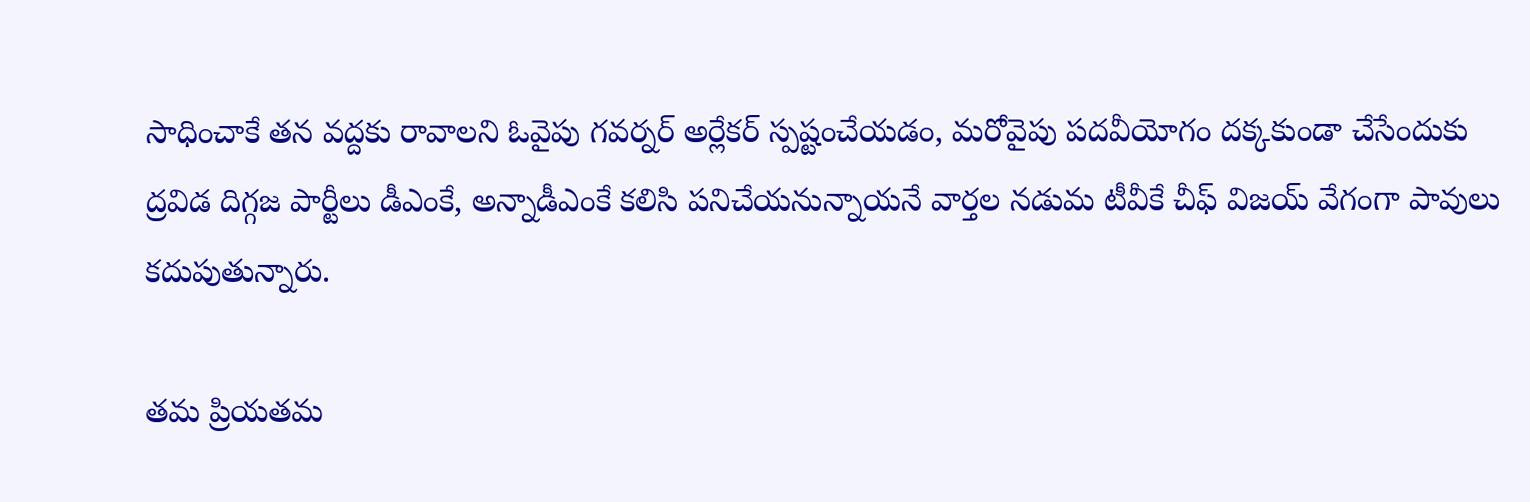సాధించాకే తన వద్దకు రావాలని ఓవైపు గవర్నర్‌ అర్లేకర్‌ స్పష్టంచేయడం, మరోవైపు పదవీయోగం దక్కకుండా చేసేందుకు ద్రవిడ దిగ్గజ పార్టీలు డీఎంకే, అన్నాడీఎంకే కలిసి పనిచేయనున్నాయనే వార్తల నడుమ టీవీకే చీఫ్‌ విజయ్‌ వేగంగా పావులు కదుపుతున్నారు.

తమ ప్రియతమ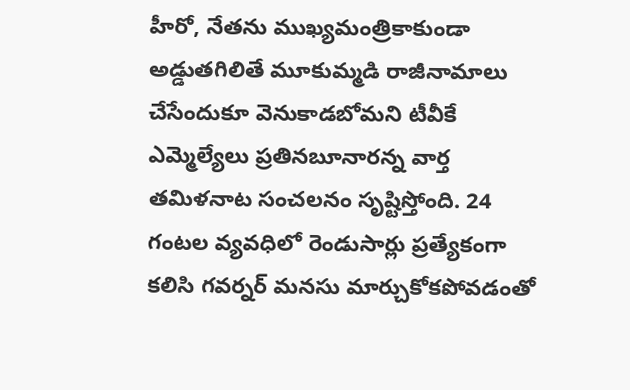హీరో, నేతను ముఖ్యమంత్రికాకుండా అడ్డుతగిలితే మూకుమ్మడి రాజీనామాలు చేసేందుకూ వెనుకాడబోమని టీవీకే ఎమ్మెల్యేలు ప్రతినబూనారన్న వార్త తమిళనాట సంచలనం సృష్టిస్తోంది. 24 గంటల వ్యవధిలో రెండుసార్లు ప్రత్యేకంగా కలిసి గవర్నర్‌ మనసు మార్చుకోకపోవడంతో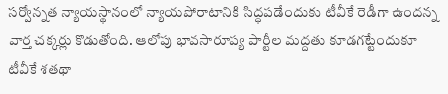సర్వోన్నత న్యాయస్థానంలో న్యాయపోరాటానికి సిద్ధపడేందుకు టీవీకే రెడీగా ఉందన్న వార్త చక్కర్లు కొడుతోంది. ఆలోపు భావసారూప్య పార్టీల మద్దతు కూడగట్టేందుకూ టీవీకే శతథా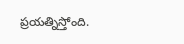ప్రయత్నిస్తోంది.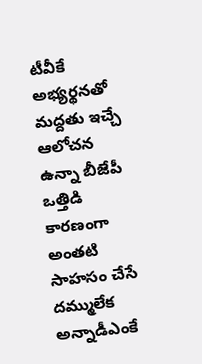టీవీకే అభ్యర్థనతో మద్దతు ఇచ్చే ఆలోచన ఉన్నా బీజేపీ ఒత్తిడి కారణంగా అంతటి సాహసం చేసే దమ్ములేక అన్నాడీఎంకే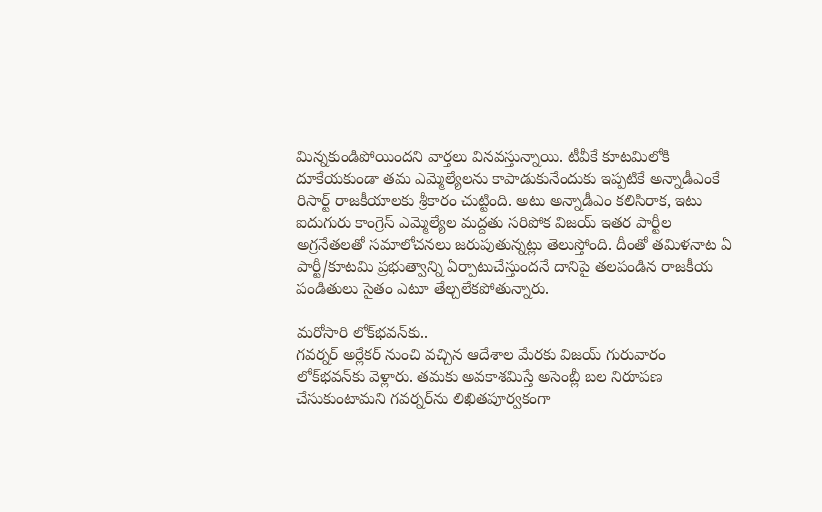మిన్నకుండిపోయిందని వార్తలు వినవస్తున్నాయి. టీవీకే కూటమిలోకి దూకేయకుండా తమ ఎమ్మెల్యేలను కాపాడుకునేందుకు ఇప్పటికే అన్నాడీఎంకే రిసార్ట్‌ రాజకీయాలకు శ్రీకారం చుట్టింది. అటు అన్నాడీఎం కలిసిరాక, ఇటు ఐదుగురు కాంగ్రెస్‌ ఎమ్మెల్యేల మద్దతు సరిపోక విజయ్‌ ఇతర పార్టీల అగ్రనేతలతో సమాలోచనలు జరుపుతున్నట్లు తెలుస్తోంది. దీంతో తమిళనాట ఏ పార్టీ/కూటమి ప్రభుత్వాన్ని ఏర్పాటుచేస్తుందనే దానిపై తలపండిన రాజకీయ పండితులు సైతం ఎటూ తేల్చలేకపోతున్నారు.

మరోసారి లోక్‌భవన్‌కు..
గవర్నర్‌ అర్లేకర్‌ నుంచి వచ్చిన ఆదేశాల మేరకు విజయ్‌ గురువారం లోక్‌భవన్‌కు వెళ్లారు. తమకు అవకాశమిస్తే అసెంబ్లీ బల నిరూపణ చేసుకుంటామని గవర్నర్‌ను లిఖితపూర్వకంగా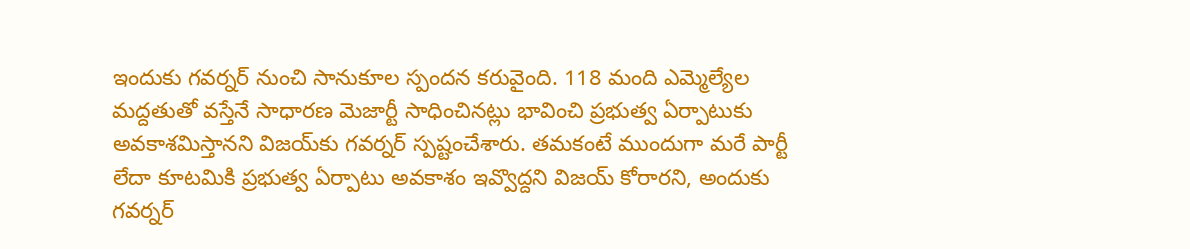ఇందుకు గవర్నర్‌ నుంచి సానుకూల స్పందన కరువైంది. 118 మంది ఎమ్మెల్యేల మద్దతుతో వస్తేనే సాధారణ మెజార్టీ సాధించినట్లు భావించి ప్రభుత్వ ఏర్పాటుకు అవకాశమిస్తానని విజయ్‌కు గవర్నర్‌ స్పష్టంచేశారు. తమకంటే ముందుగా మరే పార్టీ లేదా కూటమికి ప్రభుత్వ ఏర్పాటు అవకాశం ఇవ్వొద్దని విజయ్‌ కోరారని, అందుకు గవర్నర్‌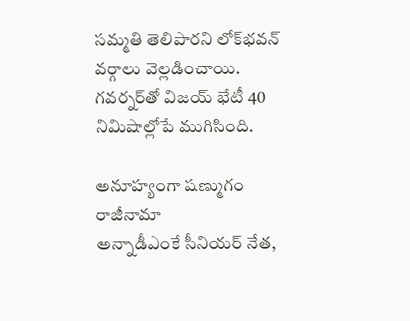సమ్మతి తెలిపారని లోక్‌భవన్‌ వర్గాలు వెల్లడించాయి. గవర్నర్‌తో విజయ్‌ భేటీ 40 నిమిషాల్లోపే ముగిసింది.

అనూహ్యంగా షణ్ముగం రాజీనామా
అన్నాడీఎంకే సీనియర్‌ నేత,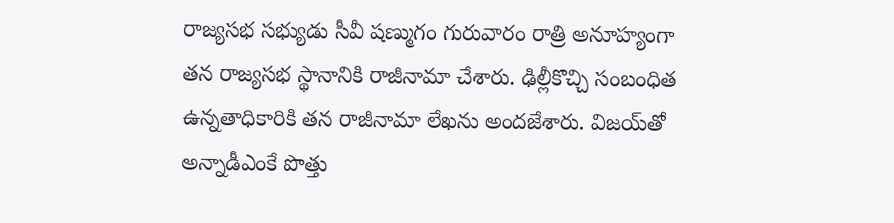రాజ్యసభ సభ్యుడు సీవీ షణ్ముగం గురువారం రాత్రి అనూహ్యంగా తన రాజ్యసభ స్థానానికి రాజీనామా చేశారు. ఢిల్లీకొచ్చి సంబంధిత ఉన్నతాధికారికి తన రాజీనామా లేఖను అందజేశారు. విజయ్‌తో అన్నాడీఎంకే పొత్తు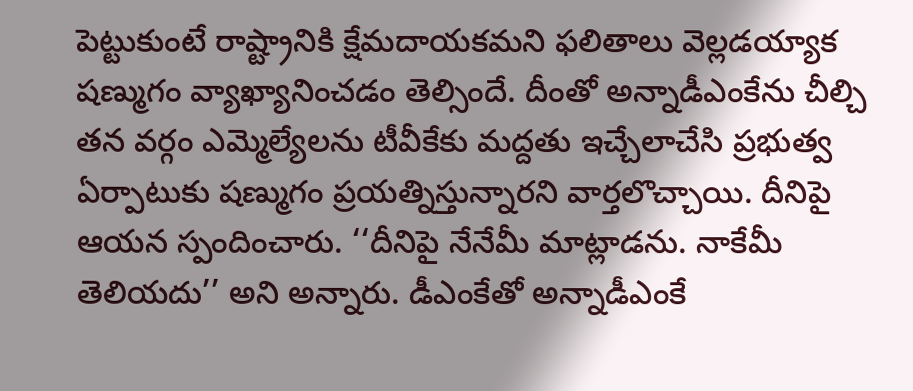పెట్టుకుంటే రాష్ట్రానికి క్షేమదాయకమని ఫలితాలు వెల్లడయ్యాక షణ్ముగం వ్యాఖ్యానించడం తెల్సిందే. దీంతో అన్నాడీఎంకేను చీల్చి తన వర్గం ఎమ్మెల్యేలను టీవీకేకు మద్దతు ఇచ్చేలాచేసి ప్రభుత్వ ఏర్పాటుకు షణ్ముగం ప్రయత్నిస్తున్నారని వార్తలొచ్చాయి. దీనిపై ఆయన స్పందించారు. ‘‘దీనిపై నేనేమీ మాట్లాడను. నాకేమీ తెలియదు’’ అని అన్నారు. డీఎంకేతో అన్నాడీఎంకే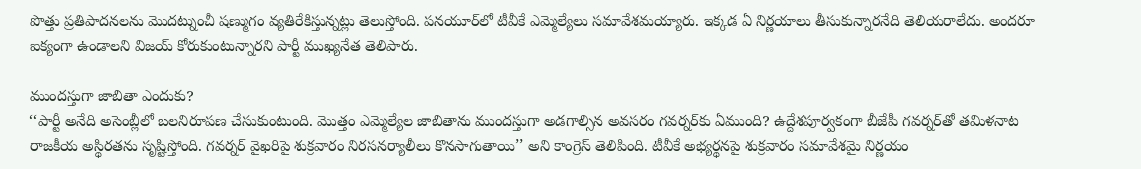పొత్తు ప్రతిపాదనలను మొదట్నుంచీ షణ్ముగం వ్యతిరేకిస్తున్నట్లు తెలుస్తోంది. పనయూర్‌లో టీవీకే ఎమ్మెల్యేలు సమావేశమయ్యారు. ఇక్కడ ఏ నిర్ణయాలు తీసుకున్నారనేది తెలియరాలేదు. అందరూ ఐక్యంగా ఉండాలని విజయ్‌ కోరుకుంటున్నారని పార్టీ ముఖ్యనేత తెలిపారు.

ముందస్తుగా జాబితా ఎందుకు?
‘‘పార్టీ అనేది అసెంబ్లీలో బలనిరూపణ చేసుకుంటుంది. మొత్తం ఎమ్మెల్యేల జాబితాను ముందస్తుగా అడగాల్సిన అవసరం గవర్నర్‌కు ఏముంది? ఉద్దేశపూర్వకంగా బీజేపీ గవర్నర్‌తో తమిళనాట రాజకీయ అస్థిరతను సృష్టిస్తోంది. గవర్నర్‌ వైఖరిపై శుక్రవారం నిరసనర్యాలీలు కొనసాగుతాయి’’ అని కాంగ్రెస్‌ తెలిపింది. టీవీకే అభ్యర్థనపై శుక్రవారం సమావేశమై నిర్ణయం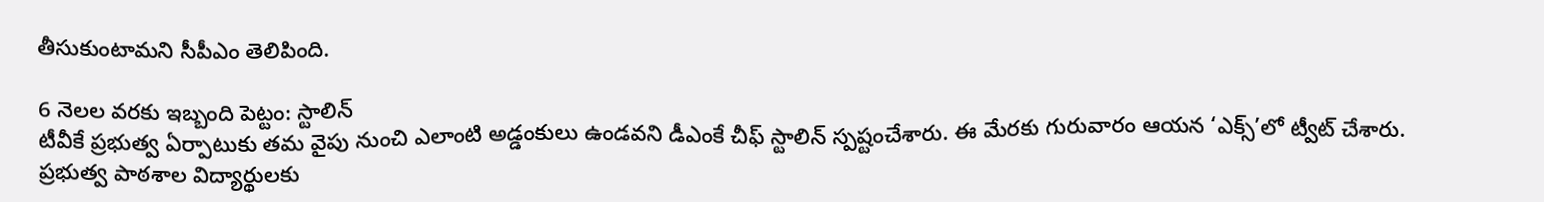తీసుకుంటామని సీపీఎం తెలిపింది.

6 నెలల వరకు ఇబ్బంది పెట్టం: స్టాలిన్‌
టీవీకే ప్రభుత్వ ఏర్పాటుకు తమ వైపు నుంచి ఎలాంటి అడ్డంకులు ఉండవని డీఎంకే చీఫ్‌ స్టాలిన్‌ స్పష్టంచేశారు. ఈ మేరకు గురువారం ఆయన ‘ఎక్స్‌’లో ట్వీట్‌ చేశారు. ప్రభుత్వ పాఠశాల విద్యార్థులకు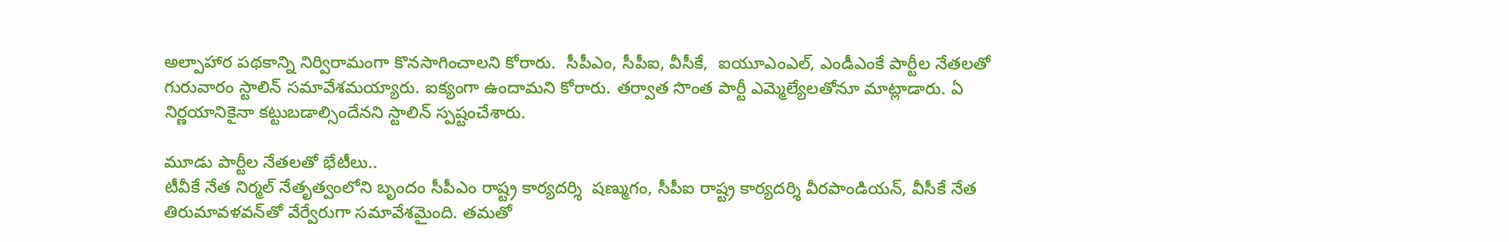అల్పాహార పథకాన్ని నిర్విరామంగా కొనసాగించాలని కోరారు.  సీపీఎం, సీపీఐ, వీసీకే,  ఐయూఎంఎల్, ఎండీఎంకే పార్టీల నేతలతో గురువారం స్టాలిన్‌ సమావేశమయ్యారు. ఐక్యంగా ఉందామని కోరారు. తర్వాత సొంత పార్టీ ఎమ్మెల్యేలతోనూ మాట్లాడారు. ఏ నిర్ణయానికైనా కట్టుబడాల్సిందేనని స్టాలిన్‌ స్పష్టంచేశారు.

మూడు పార్టీల నేతలతో భేటీలు..
టీవీకే నేత నిర్మల్‌ నేతృత్వంలోని బృందం సీపీఎం రాష్ట్ర కార్యదర్శి  షణ్ముగం, సీపీఐ రాష్ట్ర కార్యదర్శి వీరపాండియన్, వీసీకే నేత తిరుమావళవన్‌తో వేర్వేరుగా సమావేశమైంది. తమతో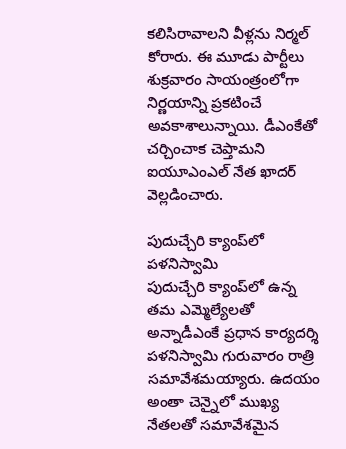కలిసిరావాలని వీళ్లను నిర్మల్‌ కోరారు. ఈ మూడు పార్టీలు శుక్రవారం సాయంత్రంలోగా నిర్ణయాన్ని ప్రకటించే అవకాశాలున్నాయి. డీఎంకేతో చర్చించాక చెప్తామని ఐయూఎంఎల్‌ నేత ఖాదర్‌ వెల్లడించారు.

పుదుచ్చేరి క్యాంప్‌లో పళనిస్వామి
పుదుచ్చేరి క్యాంప్‌లో ఉన్న తమ ఎమ్మెల్యేలతో అన్నాడీఎంకే ప్రధాన కార్యదర్శి పళనిస్వామి గురువారం రాత్రి సమావేశమయ్యారు. ఉదయం అంతా చెన్నైలో ముఖ్య నేతలతో సమావేశమైన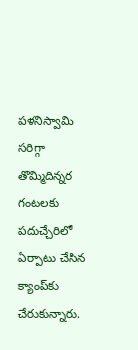పళనిస్వామి సరిగ్గా తొమ్మిదిన్నర గంటలకు పదుచ్చేరిలో ఏర్పాటు చేసిన క్యాంప్‌కు చేరుకున్నారు.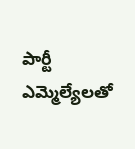పార్టీ ఎమ్మెల్యేలతో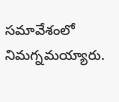సమావేశంలో నిమగ్నమయ్యారు.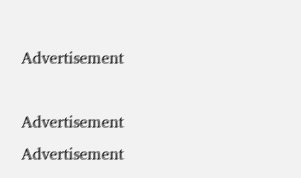Advertisement

Advertisement
Advertisement